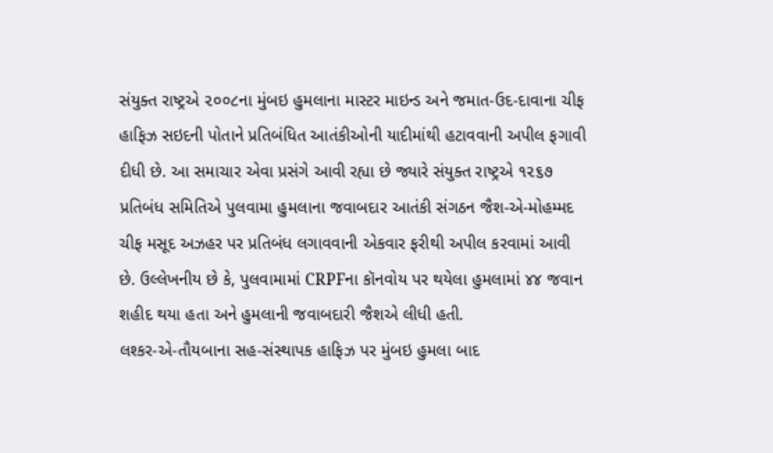સંયુક્ત રાષ્ટ્રએ ૨૦૦૮ના મુંબઇ હુમલાના માસ્ટર માઇન્ડ અને જમાત-ઉદ-દાવાના ચીફ હાફિઝ સઇદની પોતાને પ્રતિબંધિત આતંકીઓની યાદીમાંથી હટાવવાની અપીલ ફગાવી દીધી છે. આ સમાચાર એવા પ્રસંગે આવી રહ્યા છે જ્યારે સંયુક્ત રાષ્ટ્રએ ૧૨૬૭ પ્રતિબંધ સમિતિએ પુલવામા હુમલાના જવાબદાર આતંકી સંગઠન જૈશ-એ-મોહમ્મદ ચીફ મસૂદ અઝહર પર પ્રતિબંધ લગાવવાની એકવાર ફરીથી અપીલ કરવામાં આવી છે. ઉલ્લેખનીય છે કે, પુલવામામાં CRPFના કૉનવોય પર થયેલા હુમલામાં ૪૪ જવાન શહીદ થયા હતા અને હુમલાની જવાબદારી જૈશએ લીધી હતી.
લશ્કર-એ-તૌયબાના સહ-સંસ્થાપક હાફિઝ પર મુંબઇ હુમલા બાદ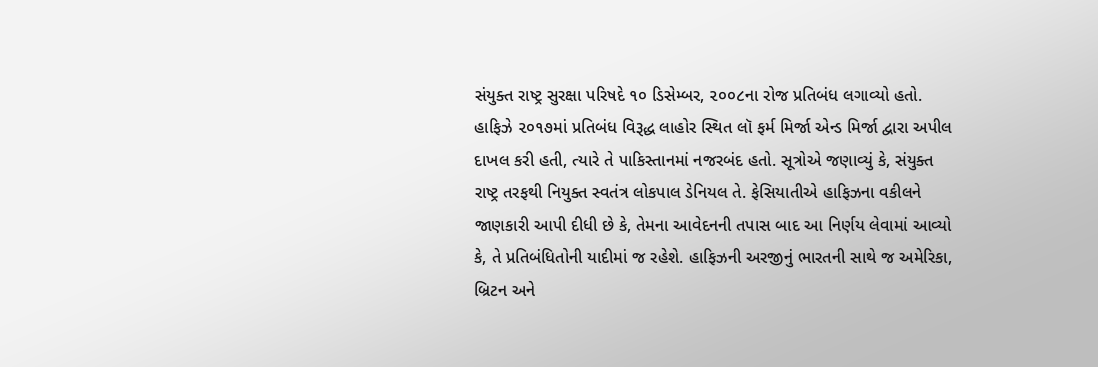સંયુક્ત રાષ્ટ્ર સુરક્ષા પરિષદે ૧૦ ડિસેમ્બર, ૨૦૦૮ના રોજ પ્રતિબંધ લગાવ્યો હતો. હાફિઝે ૨૦૧૭માં પ્રતિબંધ વિરૂદ્ધ લાહોર સ્થિત લૉ ફર્મ મિર્જા એન્ડ મિર્જા દ્વારા અપીલ દાખલ કરી હતી, ત્યારે તે પાકિસ્તાનમાં નજરબંદ હતો. સૂત્રોએ જણાવ્યું કે, સંયુક્ત રાષ્ટ્ર તરફથી નિયુક્ત સ્વતંત્ર લોકપાલ ડેનિયલ તે. ફેસિયાતીએ હાફિઝના વકીલને જાણકારી આપી દીધી છે કે, તેમના આવેદનની તપાસ બાદ આ નિર્ણય લેવામાં આવ્યો કે, તે પ્રતિબંધિતોની યાદીમાં જ રહેશે. હાફિઝની અરજીનું ભારતની સાથે જ અમેરિકા, બ્રિટન અને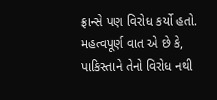ફ્રાન્સે પણ વિરોધ કર્યો હતો. મહત્વપૂર્ણ વાત એ છે કે, પાકિસ્તાને તેનો વિરોધ નથી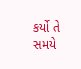કર્યો તે સમયે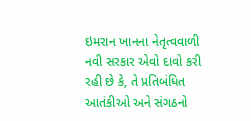ઇમરાન ખાનના નેતૃત્વવાળી નવી સરકાર એવો દાવો કરી રહી છે કે, તે પ્રતિબંધિત આતંકીઓ અને સંગઠનો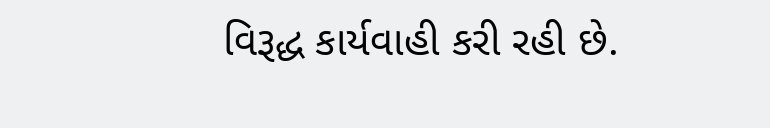વિરૂદ્ધ કાર્યવાહી કરી રહી છે.